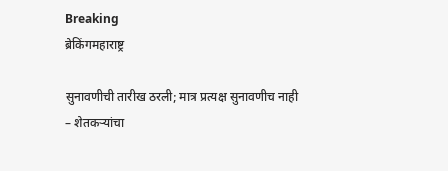Breaking
ब्रेकिंगमहाराष्ट्र

सुनावणीची तारीख ठरली; मात्र प्रत्यक्ष सुनावणीच नाही – शेतकऱ्यांचा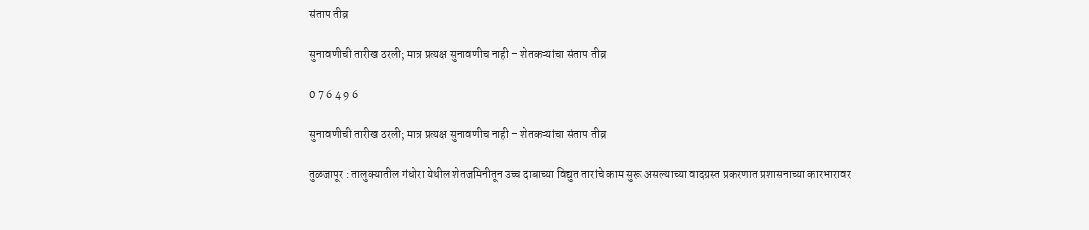संताप तीव्र

सुनावणीची तारीख ठरली; मात्र प्रत्यक्ष सुनावणीच नाही – शेतकऱ्यांचा संताप तीव्र

0 7 6 4 9 6

सुनावणीची तारीख ठरली; मात्र प्रत्यक्ष सुनावणीच नाही – शेतकऱ्यांचा संताप तीव्र

तुळजापूर : तालुक्यातील गंधोरा येथील शेतजमिनीतून उच्च दाबाच्या विद्युत तारांचे काम सुरू असल्याच्या वादग्रस्त प्रकरणात प्रशासनाच्या कारभारावर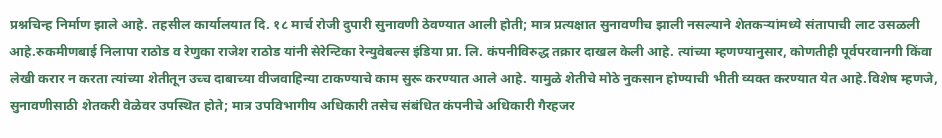प्रश्नचिन्ह निर्माण झाले आहे. तहसील कार्यालयात दि. १८ मार्च रोजी दुपारी सुनावणी ठेवण्यात आली होती; मात्र प्रत्यक्षात सुनावणीच झाली नसल्याने शेतकऱ्यांमध्ये संतापाची लाट उसळली आहे.रुकमीणबाई निलापा राठोड व रेणुका राजेश राठोड यांनी सेरेन्टिका रेन्युवेबल्स इंडिया प्रा. लि. कंपनीविरुद्ध तक्रार दाखल केली आहे. त्यांच्या म्हणण्यानुसार, कोणतीही पूर्वपरवानगी किंवा लेखी करार न करता त्यांच्या शेतीतून उच्च दाबाच्या वीजवाहिन्या टाकण्याचे काम सुरू करण्यात आले आहे. यामुळे शेतीचे मोठे नुकसान होण्याची भीती व्यक्त करण्यात येत आहे.विशेष म्हणजे, सुनावणीसाठी शेतकरी वेळेवर उपस्थित होते; मात्र उपविभागीय अधिकारी तसेच संबंधित कंपनीचे अधिकारी गैरहजर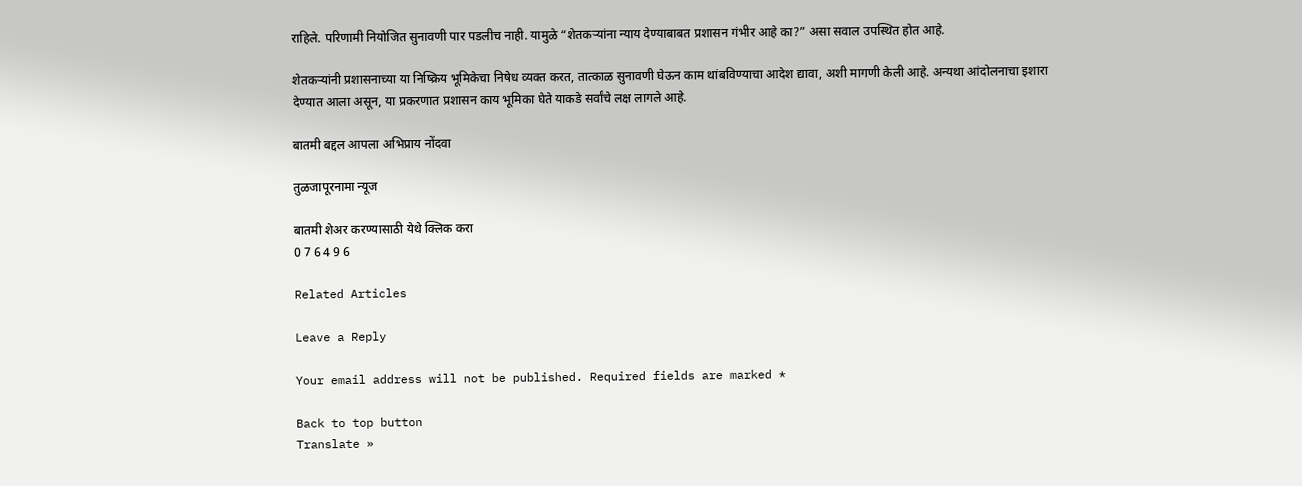राहिले. परिणामी नियोजित सुनावणी पार पडलीच नाही. यामुळे “शेतकऱ्यांना न्याय देण्याबाबत प्रशासन गंभीर आहे का?” असा सवाल उपस्थित होत आहे.

शेतकऱ्यांनी प्रशासनाच्या या निष्क्रिय भूमिकेचा निषेध व्यक्त करत, तात्काळ सुनावणी घेऊन काम थांबविण्याचा आदेश द्यावा, अशी मागणी केली आहे. अन्यथा आंदोलनाचा इशारा देण्यात आला असून, या प्रकरणात प्रशासन काय भूमिका घेते याकडे सर्वांचे लक्ष लागले आहे.

बातमी बद्दल आपला अभिप्राय नोंदवा

तुळजापूरनामा न्यूज

बातमी शेअर करण्यासाठी येथे क्लिक करा
0 7 6 4 9 6

Related Articles

Leave a Reply

Your email address will not be published. Required fields are marked *

Back to top button
Translate »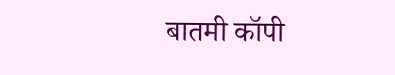बातमी कॉपी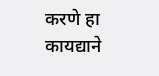करणे हा कायद्याने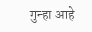गुन्हा आहे